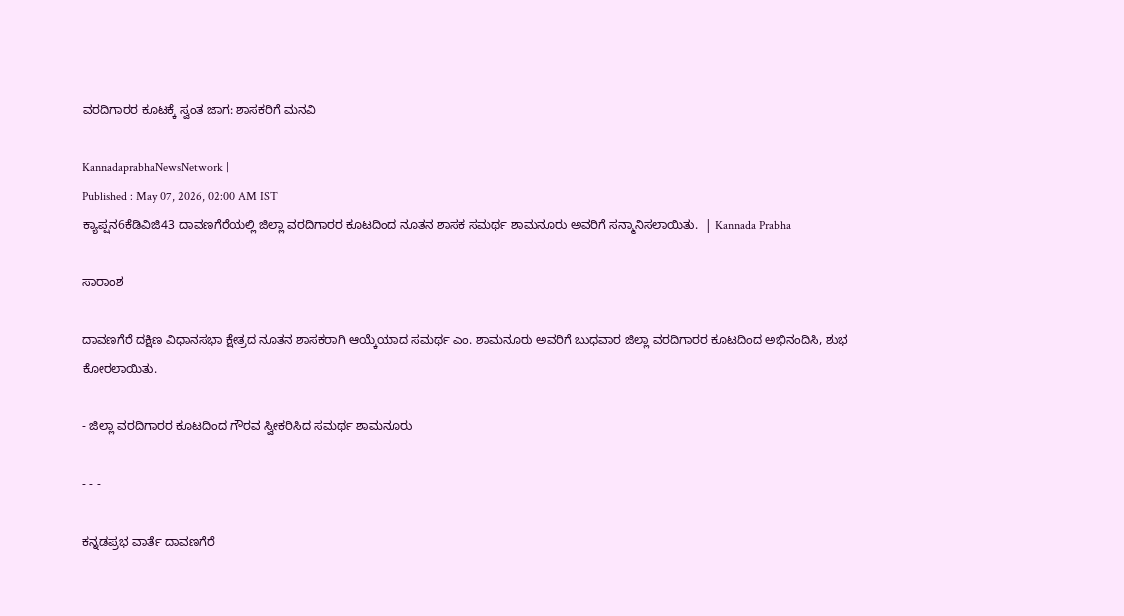ವರದಿಗಾರರ ಕೂಟಕ್ಕೆ ಸ್ವಂತ ಜಾಗ: ಶಾಸಕರಿಗೆ ಮನವಿ

KannadaprabhaNewsNetwork |
Published : May 07, 2026, 02:00 AM IST
ಕ್ಯಾಪ್ಷನ6ಕೆಡಿವಿಜಿ43 ದಾವಣಗೆರೆಯಲ್ಲಿ ಜಿಲ್ಲಾ ವರದಿಗಾರರ ಕೂಟದಿಂದ ನೂತನ ಶಾಸಕ ಸಮರ್ಥ ಶಾಮನೂರು ಅವರಿಗೆ ಸನ್ಮಾನಿಸಲಾಯಿತು.  | Kannada Prabha

ಸಾರಾಂಶ

ದಾವಣಗೆರೆ ದಕ್ಷಿಣ ವಿಧಾನಸಭಾ ಕ್ಷೇತ್ರದ ನೂತನ ಶಾಸಕರಾಗಿ ಆಯ್ಕೆಯಾದ ಸಮರ್ಥ ಎಂ. ಶಾಮನೂರು ಅವರಿಗೆ ಬುಧವಾರ ಜಿಲ್ಲಾ ವರದಿಗಾರರ ಕೂಟದಿಂದ ಅಭಿನಂದಿಸಿ, ಶುಭ ಕೋರಲಾಯಿತು.

- ಜಿಲ್ಲಾ ವರದಿಗಾರರ ಕೂಟದಿಂದ ಗೌರವ ಸ್ವೀಕರಿಸಿದ ಸಮರ್ಥ ಶಾಮನೂರು

- - -

ಕನ್ನಡಪ್ರಭ ವಾರ್ತೆ ದಾವಣಗೆರೆ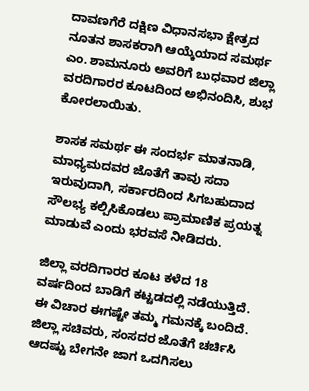ದಾವಣಗೆರೆ ದಕ್ಷಿಣ ವಿಧಾನಸಭಾ ಕ್ಷೇತ್ರದ ನೂತನ ಶಾಸಕರಾಗಿ ಆಯ್ಕೆಯಾದ ಸಮರ್ಥ ಎಂ. ಶಾಮನೂರು ಅವರಿಗೆ ಬುಧವಾರ ಜಿಲ್ಲಾ ವರದಿಗಾರರ ಕೂಟದಿಂದ ಅಭಿನಂದಿಸಿ, ಶುಭ ಕೋರಲಾಯಿತು.

ಶಾಸಕ ಸಮರ್ಥ ಈ ಸಂದರ್ಭ ಮಾತನಾಡಿ, ಮಾಧ್ಯಮದವರ ಜೊತೆಗೆ ತಾವು ಸದಾ ಇರುವುದಾಗಿ, ಸರ್ಕಾರದಿಂದ ಸಿಗಬಹುದಾದ ಸೌಲಭ್ಯ ಕಲ್ಪಿಸಿಕೊಡಲು ಪ್ರಾಮಾಣಿಕ ಪ್ರಯತ್ನ ಮಾಡುವೆ ಎಂದು ಭರವಸೆ ನೀಡಿದರು.

ಜಿಲ್ಲಾ ವರದಿಗಾರರ ಕೂಟ ಕಳೆದ 18 ವರ್ಷದಿಂದ ಬಾಡಿಗೆ ಕಟ್ಟಡದಲ್ಲಿ ನಡೆಯುತ್ತಿದೆ. ಈ ವಿಚಾರ ಈಗಷ್ಟೇ ತಮ್ಮ ಗಮನಕ್ಕೆ ಬಂದಿದೆ. ಜಿಲ್ಲಾ ಸಚಿವರು, ಸಂಸದರ ಜೊತೆಗೆ ಚರ್ಚಿಸಿ ಆದಷ್ಟು ಬೇಗನೇ ಜಾಗ ಒದಗಿಸಲು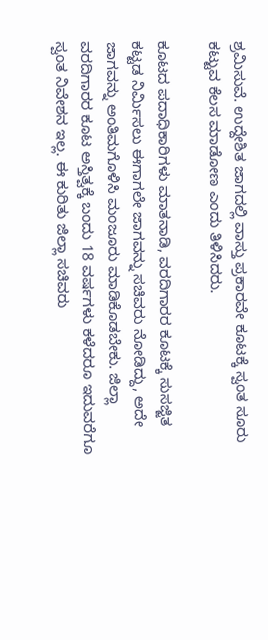ಶ್ರಮಿಸುವೆ. ಉದ್ದೇಶಿತ ಜಾಗದಲ್ಲಿ ವಾಸ್ತು ಪ್ರಕಾರವೇ ಕೂಟಕ್ಕೆ ಸ್ವಂತ ಸೂರು ಕಟ್ಟುವ ಕೆಲಸ ಮಾಡೋಣ ಎಂದು ತಿಳಿಸಿದರು.

ಕೂಟದ ಪದಾಧಿಕಾರಿಗಳು ಮಾತನಾಡಿ, ವರದಿಗಾರರ ಕೂಟಕ್ಕೆ ಸುಸಜ್ಜಿತ ಕಟ್ಟಡ ನಿರ್ಮಿಸಲು ಈಗಾಗಲೇ ಜಾಗವನ್ನು ಸಚಿವರು ನೋಡಿದ್ದು, ಅದೇ ಜಾಗವನ್ನು ಅಂತಿಮಗೊಳಿಸಿ ಮಂಜೂರು ಮಾಡಿಕೊಡಬೇಕು. ಜಿಲ್ಲಾ ವರದಿಗಾರರ ಕೂಟ ಅಸ್ತಿತ್ವಕ್ಕೆ ಬಂದು 18 ವರ್ಷಗಳು ಕಳೆದರೂ ಇದುವರೆಗೂ ಸ್ವಂತ ನಿವೇಶನ ಇಲ್ಲ. ಈ ಕುರಿತು ಜಿಲ್ಲಾ ಸಚಿವರು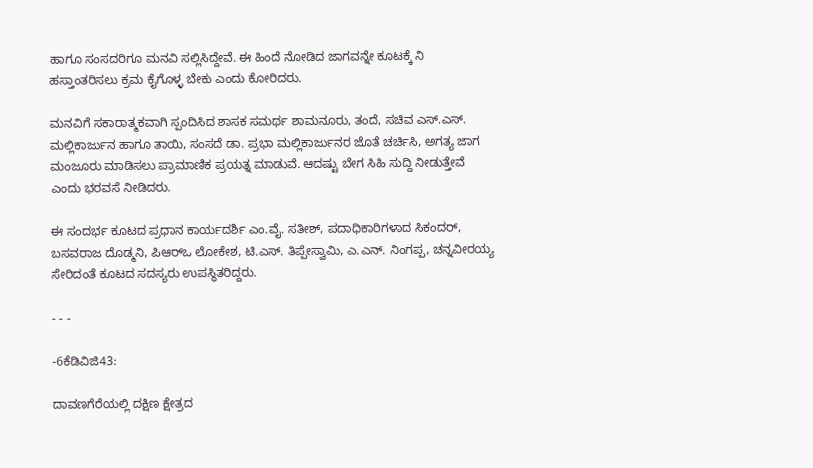ಹಾಗೂ ಸಂಸದರಿಗೂ ಮನವಿ ಸಲ್ಲಿಸಿದ್ದೇವೆ‌. ಈ ಹಿಂದೆ ನೋಡಿದ ಜಾಗವನ್ನೇ ಕೂಟಕ್ಕೆ ನಿ ಹಸ್ತಾಂತರಿಸಲು ಕ್ರಮ ಕೈಗೊಳ್ಳ ಬೇಕು ಎಂದು ಕೋರಿದರು.

ಮನವಿಗೆ ಸಕಾರಾತ್ಮಕವಾಗಿ ಸ್ಪಂದಿಸಿದ ಶಾಸಕ ಸಮರ್ಥ ಶಾಮನೂರು, ತಂದೆ, ಸಚಿವ ಎಸ್.ಎಸ್. ಮಲ್ಲಿಕಾರ್ಜುನ ಹಾಗೂ ತಾಯಿ, ಸಂಸದೆ ಡಾ. ಪ್ರಭಾ ಮಲ್ಲಿಕಾರ್ಜುನರ ಜೊತೆ ಚರ್ಚಿಸಿ, ಅಗತ್ಯ ಜಾಗ ಮಂಜೂರು ಮಾಡಿಸಲು ಪ್ರಾಮಾಣಿಕ ಪ್ರಯತ್ನ ಮಾಡುವೆ. ಆದಷ್ಟು ಬೇಗ ಸಿಹಿ ಸುದ್ದಿ ನೀಡುತ್ತೇವೆ ಎಂದು ಭರವಸೆ ನೀಡಿದರು.

ಈ ಸಂದರ್ಭ ಕೂಟದ ಪ್ರಧಾನ ಕಾರ್ಯದರ್ಶಿ ಎಂ.ವೈ. ಸತೀಶ್, ಪದಾಧಿಕಾರಿಗಳಾದ ಸಿಕಂದರ್, ಬಸವರಾಜ ದೊಡ್ಮನಿ, ಪಿಆರ್‌ಒ ಲೋಕೇಶ, ಟಿ.ಎಸ್. ತಿಪ್ಪೇಸ್ವಾಮಿ, ಎ.ಎನ್. ನಿಂಗಪ್ಪ, ಚನ್ನವೀರಯ್ಯ ಸೇರಿದಂತೆ ಕೂಟದ ಸದಸ್ಯರು ಉಪಸ್ಥಿತರಿದ್ದರು.

- - -

-6ಕೆಡಿವಿಜಿ43:

ದಾವಣಗೆರೆಯಲ್ಲಿ ದಕ್ಷಿಣ ಕ್ಷೇತ್ರದ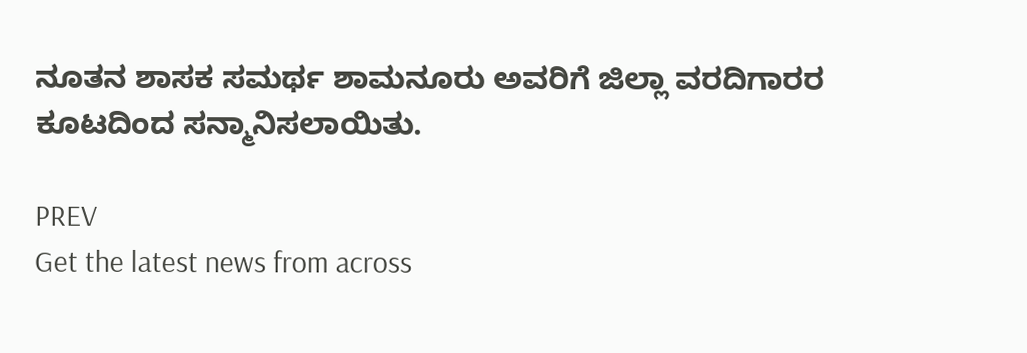ನೂತನ ಶಾಸಕ ಸಮರ್ಥ ಶಾಮನೂರು ಅವರಿಗೆ ಜಿಲ್ಲಾ ವರದಿಗಾರರ ಕೂಟದಿಂದ ಸನ್ಮಾನಿಸಲಾಯಿತು.

PREV
Get the latest news from across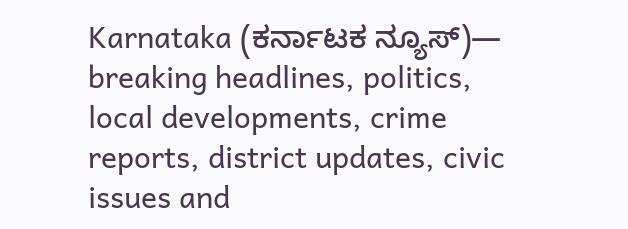Karnataka (ಕರ್ನಾಟಕ ನ್ಯೂಸ್)— breaking headlines, politics, local developments, crime reports, district updates, civic issues and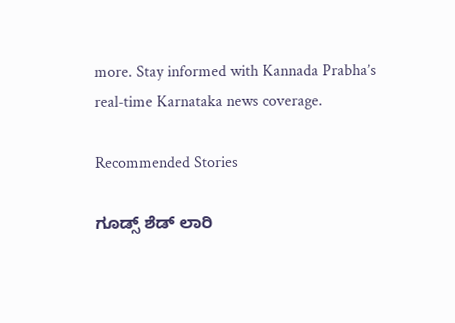more. Stay informed with Kannada Prabha’s real‑time Karnataka news coverage.

Recommended Stories

ಗೂಡ್ಸ್‌ ಶೆಡ್ ಲಾರಿ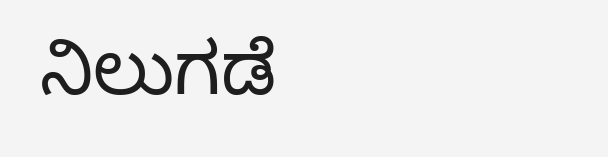ನಿಲುಗಡೆ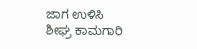ಜಾಗ ಉಳಿಸಿ
ಶೀಘ್ರ ಕಾಮಗಾರಿ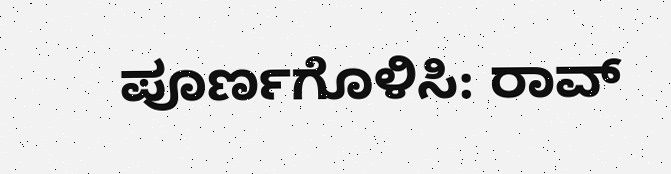ಪೂರ್ಣಗೊಳಿಸಿ: ರಾವ್